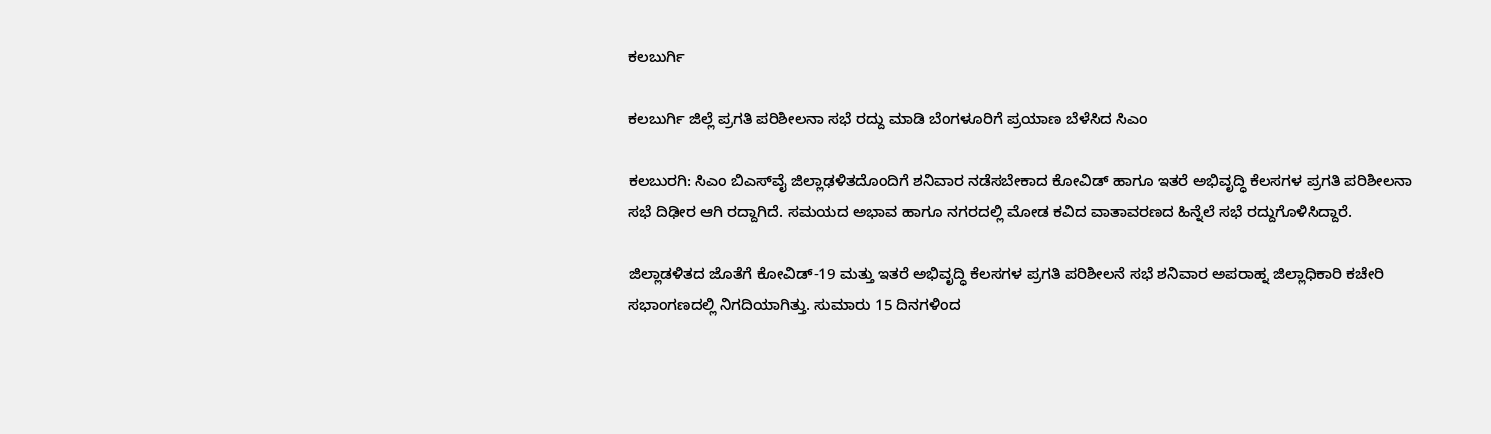ಕಲಬುರ್ಗಿ

ಕಲಬುರ್ಗಿ ಜಿಲ್ಲೆ ಪ್ರಗತಿ ಪರಿಶೀಲನಾ‌ ಸಭೆ ರದ್ದು ಮಾಡಿ ಬೆಂಗಳೂರಿಗೆ ಪ್ರಯಾಣ ಬೆಳೆಸಿದ ಸಿಎಂ

ಕಲಬುರಗಿ: ಸಿಎಂ ಬಿಎಸ್‌ವೈ ಜಿಲ್ಲಾಢಳಿತದೊಂದಿಗೆ ಶನಿವಾರ ನಡೆಸಬೇಕಾದ ಕೋವಿಡ್ ಹಾಗೂ ಇತರೆ ಅಭಿವೃದ್ಧಿ ಕೆಲಸಗಳ ಪ್ರಗತಿ ಪರಿಶೀಲನಾ ಸಭೆ ದಿಢೀರ ಆಗಿ ರದ್ದಾಗಿದೆ. ಸಮಯದ ಅಭಾವ ಹಾಗೂ ನಗರದಲ್ಲಿ ಮೋಡ ಕವಿದ ವಾತಾವರಣದ ಹಿನ್ನೆಲೆ ಸಭೆ ರದ್ದುಗೊಳಿಸಿದ್ದಾರೆ.

ಜಿಲ್ಲಾಡಳಿತದ ಜೊತೆಗೆ ಕೋವಿಡ್-19 ಮತ್ತು ಇತರೆ ಅಭಿವೃದ್ಧಿ ಕೆಲಸಗಳ ಪ್ರಗತಿ ಪರಿಶೀಲನೆ ಸಭೆ ಶನಿವಾರ ಅಪರಾಹ್ನ ಜಿಲ್ಲಾಧಿಕಾರಿ ಕಚೇರಿ ಸಭಾಂಗಣದಲ್ಲಿ ನಿಗದಿಯಾಗಿತ್ತು. ಸುಮಾರು 15 ದಿನಗಳಿಂದ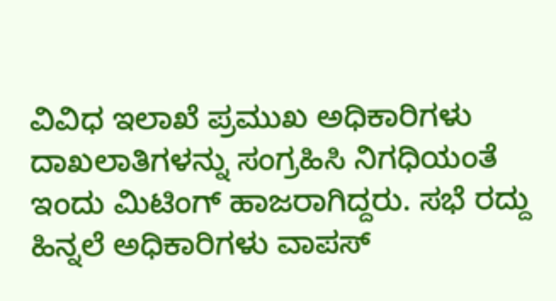ವಿವಿಧ ಇಲಾಖೆ ಪ್ರಮುಖ ಅಧಿಕಾರಿಗಳು ದಾಖಲಾತಿಗಳನ್ನು ಸಂಗ್ರಹಿಸಿ ನಿಗಧಿಯಂತೆ ಇಂದು ಮಿಟಿಂಗ್ ಹಾಜರಾಗಿದ್ದರು. ಸಭೆ ರದ್ದು ಹಿನ್ನಲೆ ಅಧಿಕಾರಿಗಳು ವಾಪಸ್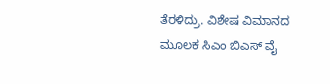ತೆರಳಿದ್ರು. ವಿಶೇಷ ವಿಮಾನದ ಮೂಲಕ ಸಿಎಂ ಬಿಎಸ್ ವೈ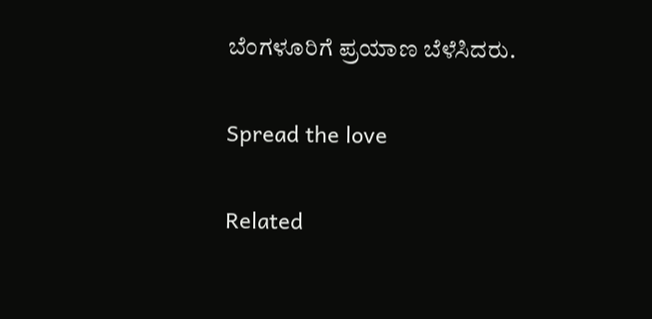ಬೆಂಗಳೂರಿಗೆ ಪ್ರಯಾಣ ಬೆಳೆಸಿದರು.

Spread the love

Related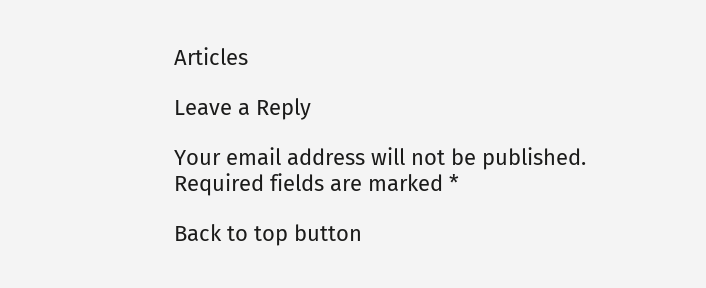Articles

Leave a Reply

Your email address will not be published. Required fields are marked *

Back to top button